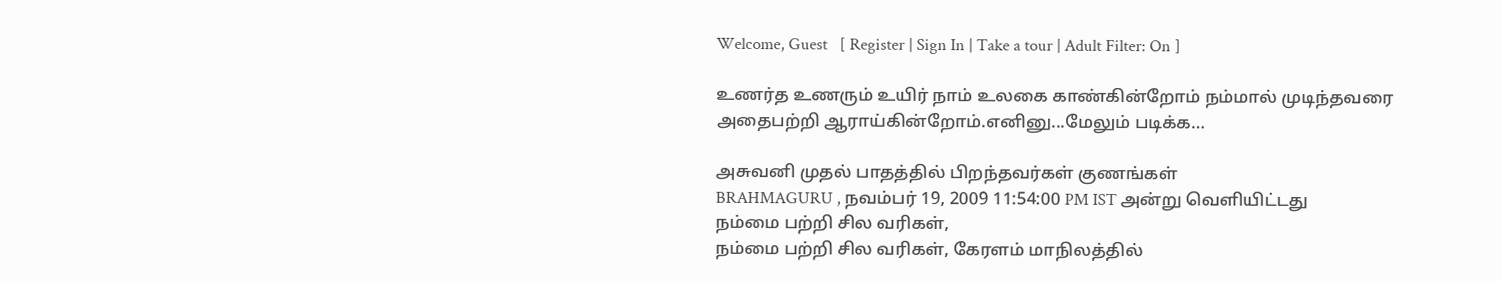Welcome, Guest   [ Register | Sign In | Take a tour | Adult Filter: On ]

உணர்த உணரும் உயிர் நாம் உலகை காண்கின்றோம் நம்மால் முடிந்தவரை அதைபற்றி ஆராய்கின்றோம்.எனினு...மேலும் படிக்க…

அசுவனி முதல் பாதத்தில் பிறந்தவர்கள் குணங்கள்
BRAHMAGURU , நவம்பர் 19, 2009 11:54:00 PM IST அன்று வெளியிட்டது
நம்மை பற்றி சில வரிகள்,
நம்மை பற்றி சில வரிகள், கேரளம் மாநிலத்தில்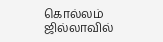கொல்லம் ஜில்லாவில்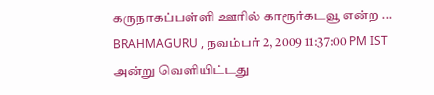கருநாகப்பள்ளி ஊரில் காரூர்கடவூ என்ற ... BRAHMAGURU , நவம்பர் 2, 2009 11:37:00 PM IST அன்று வெளியிட்டது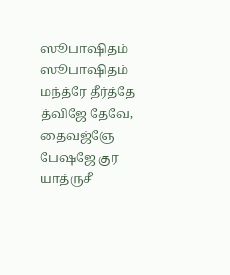ஸூபாஷிதம்
ஸூபாஷிதம் மந்த்ரே தீர்த்தே த்விஜே தேவே, தைவஜ்ஞே பேஷஜே குர யாத்ருசீ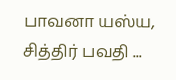பாவனா யஸ்ய, சித்திர் பவதி ...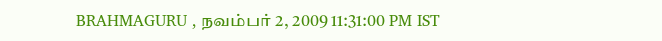BRAHMAGURU , நவம்பர் 2, 2009 11:31:00 PM IST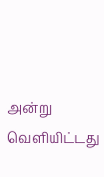அன்று வெளியிட்டது